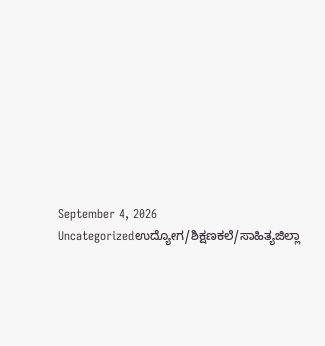September 4, 2026
Uncategorizedಉದ್ಯೋಗ/ಶಿಕ್ಷಣಕಲೆ/ಸಾಹಿತ್ಯಜಿಲ್ಲಾ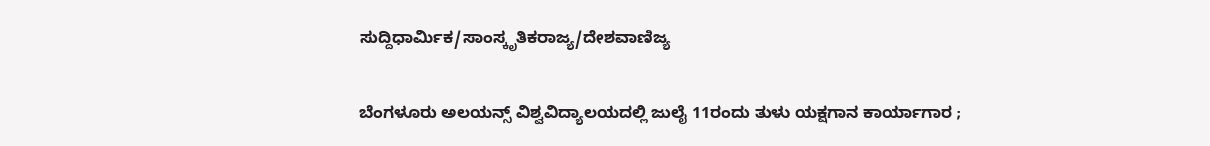ಸುದ್ದಿಧಾರ್ಮಿಕ/ಸಾಂಸ್ಕೃತಿಕರಾಜ್ಯ/ದೇಶವಾಣಿಜ್ಯ

ಬೆಂಗಳೂರು ಅಲಯನ್ಸ್ ವಿಶ್ವವಿದ್ಯಾಲಯದಲ್ಲಿ ಜುಲೈ 11ರಂದು ತುಳು ಯಕ್ಷಗಾನ ಕಾರ್ಯಾಗಾರ ;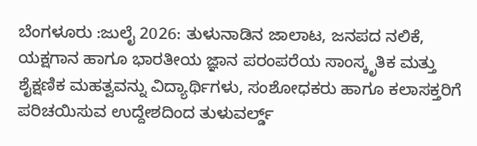ಬೆಂಗಳೂರು :ಜುಲೈ 2026: ತುಳುನಾಡಿನ ಜಾಲಾಟ, ಜನಪದ ನಲಿಕೆ, ಯಕ್ಷಗಾನ ಹಾಗೂ ಭಾರತೀಯ ಜ್ಞಾನ ಪರಂಪರೆಯ ಸಾಂಸ್ಕೃತಿಕ ಮತ್ತು ಶೈಕ್ಷಣಿಕ ಮಹತ್ವವನ್ನು ವಿದ್ಯಾರ್ಥಿಗಳು, ಸಂಶೋಧಕರು ಹಾಗೂ ಕಲಾಸಕ್ತರಿಗೆ ಪರಿಚಯಿಸುವ ಉದ್ದೇಶದಿಂದ ತುಳುವರ್ಲ್ಡ್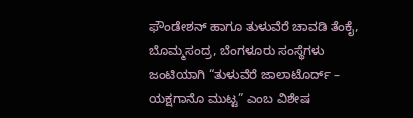ಫೌಂಡೇಶನ್ ಹಾಗೂ ತುಳುವೆರೆ ಚಾವಡಿ ತೆಂಕೈ, ಬೊಮ್ಮಸಂದ್ರ, ಬೆಂಗಳೂರು ಸಂಸ್ಥೆಗಳು ಜಂಟಿಯಾಗಿ “ತುಳುವೆರೆ ಜಾಲಾಟೊರ್ದ್ – ಯಕ್ಷಗಾನೊ ಮುಟ್ಟ” ಎಂಬ ವಿಶೇಷ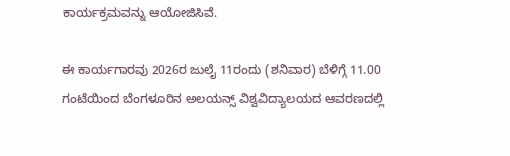ಕಾರ್ಯಕ್ರಮವನ್ನು ಆಯೋಜಿಸಿವೆ.

ಈ ಕಾರ್ಯಗಾರವು 2026ರ ಜುಲೈ 11ರಂದು (ಶನಿವಾರ) ಬೆಳಿಗ್ಗೆ 11.00 ಗಂಟೆಯಿಂದ ಬೆಂಗಳೂರಿನ ಅಲಯನ್ಸ್ ವಿಶ್ವವಿದ್ಯಾಲಯದ ಆವರಣದಲ್ಲಿ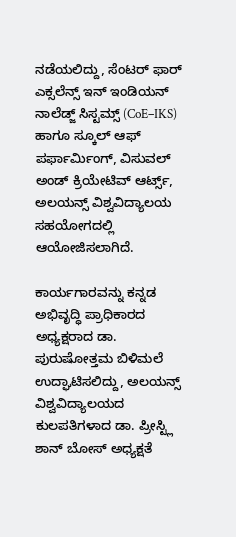ನಡೆಯಲಿದ್ದು, ಸೆಂಟರ್ ಫಾರ್ ಎಕ್ಸಲೆನ್ಸ್ ಇನ್ ಇಂಡಿಯನ್ ನಾಲೆಡ್ಜ್ ಸಿಸ್ಟಮ್ಸ್ (CoE–IKS) ಹಾಗೂ ಸ್ಕೂಲ್ ಆಫ್ ಪರ್ಫಾರ್ಮಿಂಗ್, ವಿಸುವಲ್ ಅಂಡ್ ಕ್ರಿಯೇಟಿವ್ ಆರ್ಟ್ಸ್, ಅಲಯನ್ಸ್ ವಿಶ್ವವಿದ್ಯಾಲಯ ಸಹಯೋಗದಲ್ಲಿ ಆಯೋಜಿಸಲಾಗಿದೆ.

ಕಾರ್ಯಗಾರವನ್ನು ಕನ್ನಡ ಅಭಿವೃದ್ಧಿ ಪ್ರಾಧಿಕಾರದ ಅಧ್ಯಕ್ಷರಾದ ಡಾ. ಪುರುಷೋತ್ತಮ ಬಿಳಿಮಲೆ ಉದ್ಘಾಟಿಸಲಿದ್ದು, ಅಲಯನ್ಸ್ ವಿಶ್ವವಿದ್ಯಾಲಯದ ಕುಲಪತಿಗಳಾದ ಡಾ. ಪ್ರೀಸ್ಟ್ಲಿ ಶಾನ್ ಬೋಸ್ ಅಧ್ಯಕ್ಷತೆ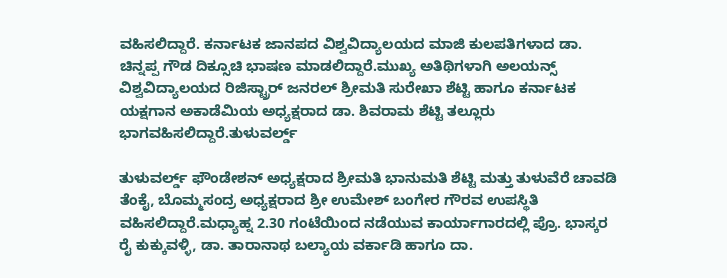ವಹಿಸಲಿದ್ದಾರೆ. ಕರ್ನಾಟಕ ಜಾನಪದ ವಿಶ್ವವಿದ್ಯಾಲಯದ ಮಾಜಿ ಕುಲಪತಿಗಳಾದ ಡಾ. ಚಿನ್ನಪ್ಪ ಗೌಡ ದಿಕ್ಸೂಚಿ ಭಾಷಣ ಮಾಡಲಿದ್ದಾರೆ.ಮುಖ್ಯ ಅತಿಥಿಗಳಾಗಿ ಅಲಯನ್ಸ್ ವಿಶ್ವವಿದ್ಯಾಲಯದ ರಿಜಿಸ್ಟ್ರಾರ್ ಜನರಲ್ ಶ್ರೀಮತಿ ಸುರೇಖಾ ಶೆಟ್ಟಿ ಹಾಗೂ ಕರ್ನಾಟಕ ಯಕ್ಷಗಾನ ಅಕಾಡೆಮಿಯ ಅಧ್ಯಕ್ಷರಾದ ಡಾ. ಶಿವರಾಮ ಶೆಟ್ಟಿ ತಲ್ಲೂರು ಭಾಗವಹಿಸಲಿದ್ದಾರೆ.ತುಳುವರ್ಲ್ಡ್

ತುಳುವರ್ಲ್ಡ್ ಫೌಂಡೇಶನ್ ಅಧ್ಯಕ್ಷರಾದ ಶ್ರೀಮತಿ ಭಾನುಮತಿ ಶೆಟ್ಟಿ ಮತ್ತು ತುಳುವೆರೆ ಚಾವಡಿ ತೆಂಕೈ, ಬೊಮ್ಮಸಂದ್ರ ಅಧ್ಯಕ್ಷರಾದ ಶ್ರೀ ಉಮೇಶ್ ಬಂಗೇರ ಗೌರವ ಉಪಸ್ಥಿತಿ ವಹಿಸಲಿದ್ದಾರೆ.ಮಧ್ಯಾಹ್ನ 2.30 ಗಂಟೆಯಿಂದ ನಡೆಯುವ ಕಾರ್ಯಾಗಾರದಲ್ಲಿ ಪ್ರೊ. ಭಾಸ್ಕರ ರೈ ಕುಕ್ಕುವಳ್ಳಿ, ಡಾ. ತಾರಾನಾಥ ಬಲ್ಯಾಯ ವರ್ಕಾಡಿ ಹಾಗೂ ದಾ.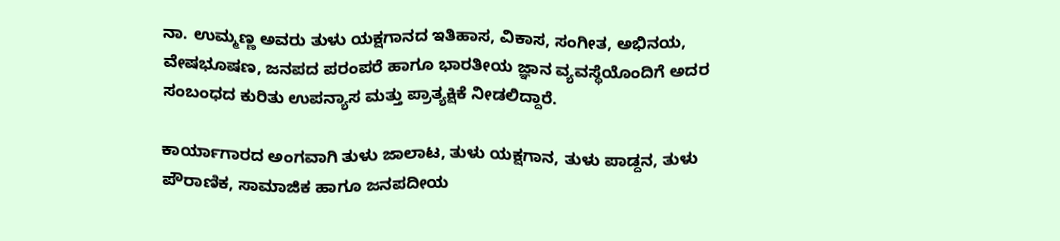ನಾ. ಉಮ್ಮಣ್ಣ ಅವರು ತುಳು ಯಕ್ಷಗಾನದ ಇತಿಹಾಸ, ವಿಕಾಸ, ಸಂಗೀತ, ಅಭಿನಯ, ವೇಷಭೂಷಣ, ಜನಪದ ಪರಂಪರೆ ಹಾಗೂ ಭಾರತೀಯ ಜ್ಞಾನ ವ್ಯವಸ್ಥೆಯೊಂದಿಗೆ ಅದರ ಸಂಬಂಧದ ಕುರಿತು ಉಪನ್ಯಾಸ ಮತ್ತು ಪ್ರಾತ್ಯಕ್ಷಿಕೆ ನೀಡಲಿದ್ದಾರೆ.

ಕಾರ್ಯಾಗಾರದ ಅಂಗವಾಗಿ ತುಳು ಜಾಲಾಟ, ತುಳು ಯಕ್ಷಗಾನ, ತುಳು ಪಾಡ್ದನ, ತುಳು ಪೌರಾಣಿಕ, ಸಾಮಾಜಿಕ ಹಾಗೂ ಜನಪದೀಯ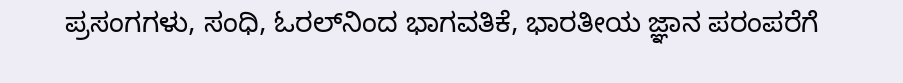ಪ್ರಸಂಗಗಳು, ಸಂಧಿ, ಓರಲ್‌ನಿಂದ ಭಾಗವತಿಕೆ, ಭಾರತೀಯ ಜ್ಞಾನ ಪರಂಪರೆಗೆ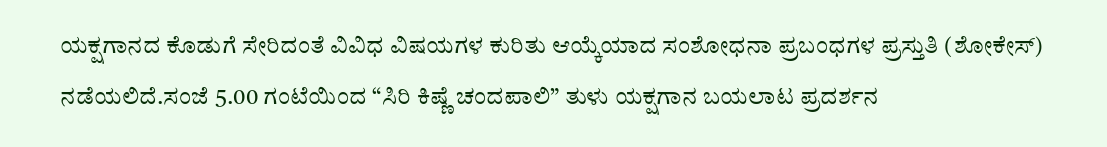ಯಕ್ಷಗಾನದ ಕೊಡುಗೆ ಸೇರಿದಂತೆ ವಿವಿಧ ವಿಷಯಗಳ ಕುರಿತು ಆಯ್ಕೆಯಾದ ಸಂಶೋಧನಾ ಪ್ರಬಂಧಗಳ ಪ್ರಸ್ತುತಿ (ಶೋಕೇಸ್) ನಡೆಯಲಿದೆ.ಸಂಜೆ 5.00 ಗಂಟೆಯಿಂದ “ಸಿರಿ ಕಿಷ್ಣೆ ಚಂದಪಾಲಿ” ತುಳು ಯಕ್ಷಗಾನ ಬಯಲಾಟ ಪ್ರದರ್ಶನ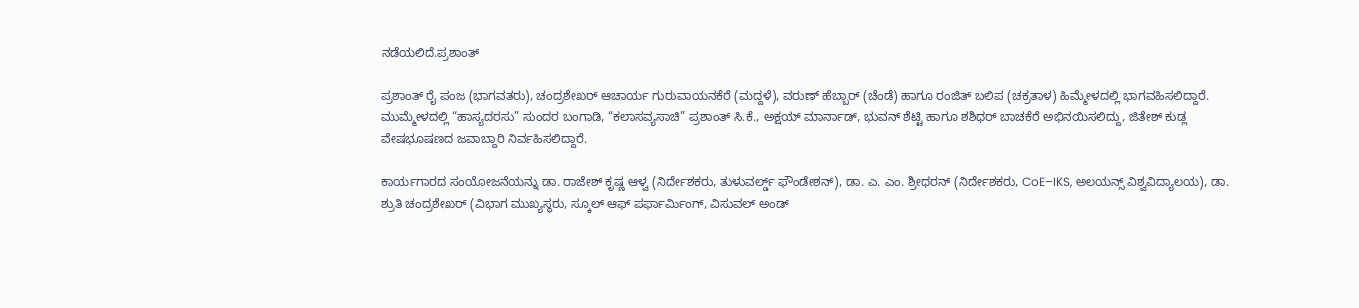ನಡೆಯಲಿದೆ.ಪ್ರಶಾಂತ್

ಪ್ರಶಾಂತ್ ರೈ ಪಂಜ (ಭಾಗವತರು), ಚಂದ್ರಶೇಖರ್ ಆಚಾರ್ಯ ಗುರುವಾಯನಕೆರೆ (ಮದ್ದಳೆ), ವರುಣ್ ಹೆಬ್ಬಾರ್ (ಚೆಂಡೆ) ಹಾಗೂ ರಂಜಿತ್ ಬಲಿಪ (ಚಕ್ರತಾಳ) ಹಿಮ್ಮೇಳದಲ್ಲಿ ಭಾಗವಹಿಸಲಿದ್ದಾರೆ. ಮುಮ್ಮೇಳದಲ್ಲಿ “ಹಾಸ್ಯದರಸು” ಸುಂದರ ಬಂಗಾಡಿ, “ಕಲಾಸವ್ಯಸಾಚಿ” ಪ್ರಶಾಂತ್ ಸಿ.ಕೆ., ಅಕ್ಷಯ್ ಮಾರ್ನಾಡ್, ಭುವನ್ ಶೆಟ್ಟಿ ಹಾಗೂ ಶಶಿಧರ್ ಬಾಚಕೆರೆ ಅಭಿನಯಿಸಲಿದ್ದು, ಜಿತೇಶ್ ಕುಡ್ಲ ವೇಷಭೂಷಣದ ಜವಾಬ್ದಾರಿ ನಿರ್ವಹಿಸಲಿದ್ದಾರೆ.

ಕಾರ್ಯಗಾರದ ಸಂಯೋಜನೆಯನ್ನು ಡಾ. ರಾಜೇಶ್ ಕೃಷ್ಣ ಆಳ್ವ (ನಿರ್ದೇಶಕರು, ತುಳುವರ್ಲ್ಡ್ ಫೌಂಡೇಶನ್), ಡಾ. ಎ. ಎಂ. ಶ್ರೀಧರನ್ (ನಿರ್ದೇಶಕರು, CoE–IKS, ಅಲಯನ್ಸ್ ವಿಶ್ವವಿದ್ಯಾಲಯ), ಡಾ. ಶ್ರುತಿ ಚಂದ್ರಶೇಖರ್ (ವಿಭಾಗ ಮುಖ್ಯಸ್ಥರು, ಸ್ಕೂಲ್ ಆಫ್ ಪರ್ಫಾರ್ಮಿಂಗ್, ವಿಸುವಲ್ ಅಂಡ್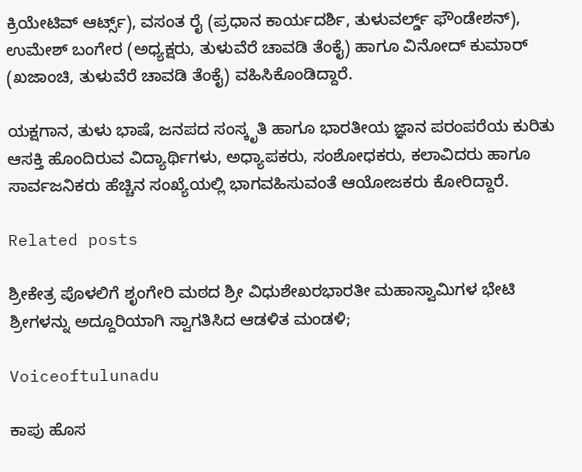ಕ್ರಿಯೇಟಿವ್ ಆರ್ಟ್ಸ್), ವಸಂತ ರೈ (ಪ್ರಧಾನ ಕಾರ್ಯದರ್ಶಿ, ತುಳುವರ್ಲ್ಡ್ ಫೌಂಡೇಶನ್), ಉಮೇಶ್ ಬಂಗೇರ (ಅಧ್ಯಕ್ಷರು, ತುಳುವೆರೆ ಚಾವಡಿ ತೆಂಕೈ) ಹಾಗೂ ವಿನೋದ್ ಕುಮಾರ್ (ಖಜಾಂಚಿ, ತುಳುವೆರೆ ಚಾವಡಿ ತೆಂಕೈ) ವಹಿಸಿಕೊಂಡಿದ್ದಾರೆ.

ಯಕ್ಷಗಾನ, ತುಳು ಭಾಷೆ, ಜನಪದ ಸಂಸ್ಕೃತಿ ಹಾಗೂ ಭಾರತೀಯ ಜ್ಞಾನ ಪರಂಪರೆಯ ಕುರಿತು ಆಸಕ್ತಿ ಹೊಂದಿರುವ ವಿದ್ಯಾರ್ಥಿಗಳು, ಅಧ್ಯಾಪಕರು, ಸಂಶೋಧಕರು, ಕಲಾವಿದರು ಹಾಗೂ ಸಾರ್ವಜನಿಕರು ಹೆಚ್ಚಿನ ಸಂಖ್ಯೆಯಲ್ಲಿ ಭಾಗವಹಿಸುವಂತೆ ಆಯೋಜಕರು ಕೋರಿದ್ದಾರೆ.

Related posts

ಶ್ರೀಕೇತ್ರ ಪೊಳಲಿಗೆ ಶೃಂಗೇರಿ ಮಠದ ಶ್ರೀ ವಿಧುಶೇಖರಭಾರತೀ ಮಹಾಸ್ವಾಮಿಗಳ ಭೇಟಿ ಶ್ರೀಗಳನ್ನು ಅದ್ದೂರಿಯಾಗಿ ಸ್ವಾಗತಿಸಿದ ಆಡಳಿತ ಮಂಡಳಿ;

Voiceoftulunadu

ಕಾಪು ಹೊಸ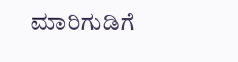ಮಾರಿಗುಡಿಗೆ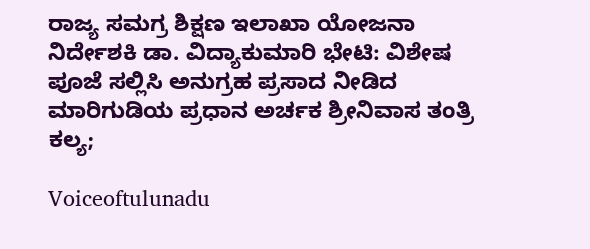ರಾಜ್ಯ ಸಮಗ್ರ ಶಿಕ್ಷಣ ಇಲಾಖಾ ಯೋಜನಾ ನಿರ್ದೇಶಕಿ ಡಾ. ವಿದ್ಯಾಕುಮಾರಿ ಭೇಟಿ: ವಿಶೇಷ ಪೂಜೆ ಸಲ್ಲಿಸಿ ಅನುಗ್ರಹ ಪ್ರಸಾದ ನೀಡಿದ ಮಾರಿಗುಡಿಯ ಪ್ರಧಾನ ಅರ್ಚಕ ಶ್ರೀನಿವಾಸ ತಂತ್ರಿ ಕಲ್ಯ;

Voiceoftulunadu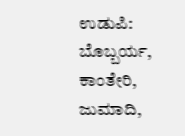ಉಡುಪಿ: ಬೊಬ್ಬರ್ಯ, ಕಾಂತೇರಿ, ಜುಮಾದಿ,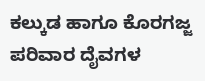ಕಲ್ಕುಡ ಹಾಗೂ ಕೊರಗಜ್ಜ ಪರಿವಾರ ದೈವಗಳ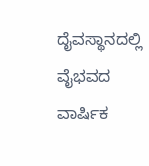ದೈವಸ್ಥಾನದಲ್ಲಿ ವೈಭವದ ವಾರ್ಷಿಕ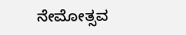ನೇಮೋತ್ಸವ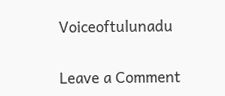Voiceoftulunadu

Leave a Comment